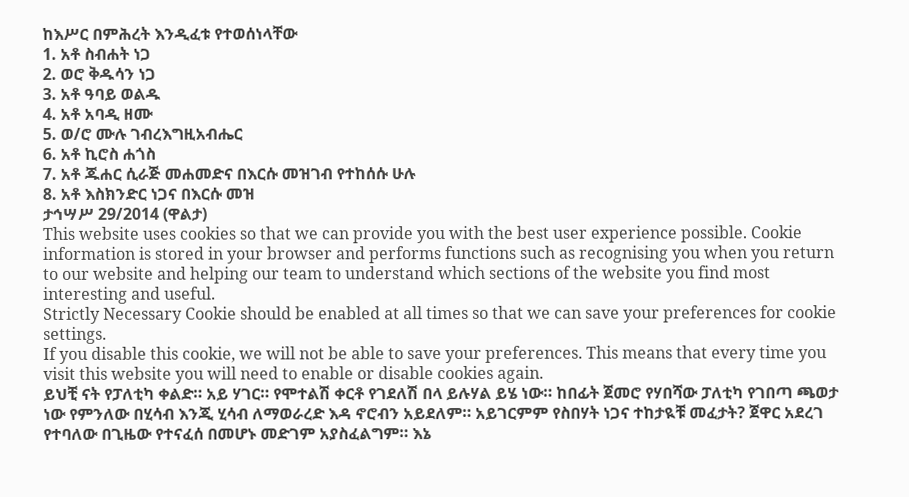ከእሥር በምሕረት እንዲፈቱ የተወሰነላቸው
1. አቶ ስብሐት ነጋ
2. ወሮ ቅዱሳን ነጋ
3. አቶ ዓባይ ወልዱ
4. አቶ አባዲ ዘሙ
5. ወ/ሮ ሙሉ ገብረእግዚአብሔር
6. አቶ ኪሮስ ሐጎስ
7. አቶ ጁሐር ሲራጅ መሐመድና በእርሱ መዝገብ የተከሰሱ ሁሉ
8. አቶ እስክንድር ነጋና በእርሱ መዝ
ታኅሣሥ 29/2014 (ዋልታ)
This website uses cookies so that we can provide you with the best user experience possible. Cookie information is stored in your browser and performs functions such as recognising you when you return to our website and helping our team to understand which sections of the website you find most interesting and useful.
Strictly Necessary Cookie should be enabled at all times so that we can save your preferences for cookie settings.
If you disable this cookie, we will not be able to save your preferences. This means that every time you visit this website you will need to enable or disable cookies again.
ይህቺ ናት የፓለቲካ ቀልድ። አይ ሃገር። የሞተልሽ ቀርቶ የገደለሽ በላ ይሉሃል ይሄ ነው። ከበፊት ጀመሮ የሃበሻው ፓለቲካ የገበጣ ጫወታ ነው የምንለው በሂሳብ እንጂ ሂሳብ ለማወራረድ እዳ ኖሮብን አይደለም። አይገርምም የስበሃት ነጋና ተከታዪቹ መፈታት? ጀዋር አደረገ የተባለው በጊዜው የተናፈሰ በመሆኑ መድገም አያስፈልግም። እኔ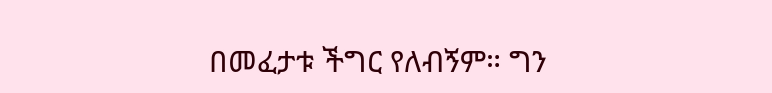በመፈታቱ ችግር የለብኝም። ግን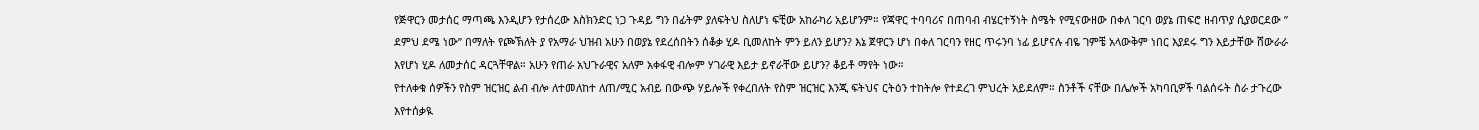የጅዋርን መታሰር ማጣጫ እንዲሆን የታሰረው እስክንድር ነጋ ጉዳይ ግን በፊትም ያለፍትህ ስለሆነ ፍቺው አከራካሪ አይሆንም። የጃዋር ተባባሪና በጠባብ ብሄርተኝነት ስሜት የሚናውዘው በቀለ ገርባ ወያኔ ጠፍሮ ዘብጥያ ሲያወርደው ” ደምህ ደሜ ነው” በማለት የጮኽለት ያ የአማራ ህዝብ አሁን በወያኔ የደረሰበትን ሰቆቃ ሂዶ ቢመለከት ምን ይለን ይሆን? እኔ ጀዋርን ሆነ በቀለ ገርባን የዘር ጥሩንባ ነፊ ይሆናሉ ብዬ ገምቼ አላውቅም ነበር እያደሩ ግን እይታቸው ሸውራራ እየሆነ ሂዶ ለመታሰር ዳርጓቸዋል። አሁን የጠራ አህጉራዊና አለም አቀፋዊ ብሎም ሃገራዊ እይታ ይኖራቸው ይሆን? ቆይቶ ማየት ነው።
የተለቀቁ ሰዎችን የስም ዝርዝር ልብ ብሎ ለተመለከተ ለጠ/ሚር አብይ በውጭ ሃይሎች የቀረበለት የስም ዝርዝር እንጂ ፍትህና ርትዕን ተከትሎ የተደረገ ምህረት አይደለም። ስንቶች ናቸው በሌሎች አካባቢዎች ባልሰሩት ስራ ታጉረው እየተሰቃዪ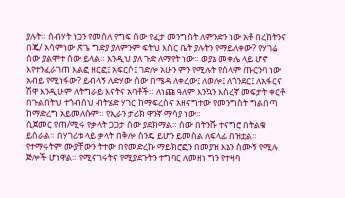ያሉት። ሰብሃት ነጋን የመሰለ የግፍ ሰው የፈታ መንግስት ለምንድን ነው አቶ በረከትንና በጄ/ አሳምነው ጽጌ ግድያ ያለምንም ፍትህ እስር ቤት ያሉትን የማይለቀው? የሃገሬ ሰው ያልሞተ ሰው ይላል። እንዲህ ያለ ጉድ ለማየት ነው። ወያኔ መቀሌ ላይ ሆኖ እየተንፈራገጠ እልፎ ዘርፎ፤ አፍርሶ፤ ገድሎ አሁን ምን የሚሉት የሰላም ጡርንባ ነው አብይ የሚነፋው? ይብላኝ ለድሃው ሰው በሜዳ ለቀረው፤ ለወሎ፤ ለጎንደር፤ ለአፋርና ሽዋ እንዲሁም ለትግራይ እናትና አባቶች። ለነጩ ዓለም እንኳን እስረኛ መፍታት ቀርቶ በጉልበትህ ተጎብሰህ ብትሄድ ሃገር ከማፍረስና አዘናግተው የመንግስት ግልበጣ ከማድረግ አይመለሱም። የኢራን ታሪክ ዋንኛ ማሳያ ነው።
ሲጀመር የጠ/ሚሩ የቃላት ጋጋታ ሰው ያደክማል። ሰው በትንሹ ተናግሮ በትልቁ ይሰራል። በሃገሪቱ ላይ ቃላት በቅሎ ስንዴ ይሆን ይመስል ለፍላፊ በዝቷል። የተማሩትም ሙያቸውን ትተው በየመድረኩ ማይክሮፎን በመያዝ እኔን ስሙኝ የሚሉ ጅሎች ሆነዋል። የሚናገሩትና የሚያደጉትን ተግባር ለመዘነ ግን የተዛባ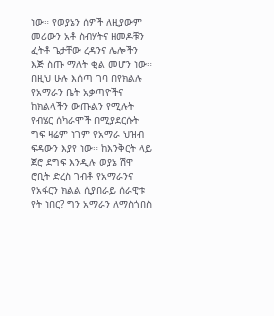ነው። የወያኔን ሰዎች ለዚያውም መሪውን አቶ ስብሃትና ዘመዶቹን ፈትቶ ጌታቸው ረዳንና ሌሎችን እጅ ስጡ ማለት ቂል መሆን ነው። በዚህ ሁሉ እሰጣ ገባ በየክልሉ የአማራን ቤት አቃጣዮችና ከክልላችን ውጡልን የሚሉት የብሄር ሰካራሞች በሚያደርሱት ግፍ ዛሬም ነገም የአማራ ህዝብ ፍዳውን እያየ ነው። ከእንቅርት ላይ ጀሮ ደግፍ እንዲሉ ወያኔ ሽዋ ሮቢት ድረስ ገብቶ የአማራንና የአፋርን ክልል ሲያበራይ ሰራዊቱ የት ነበር? ግን አማራን ለማስጎበስ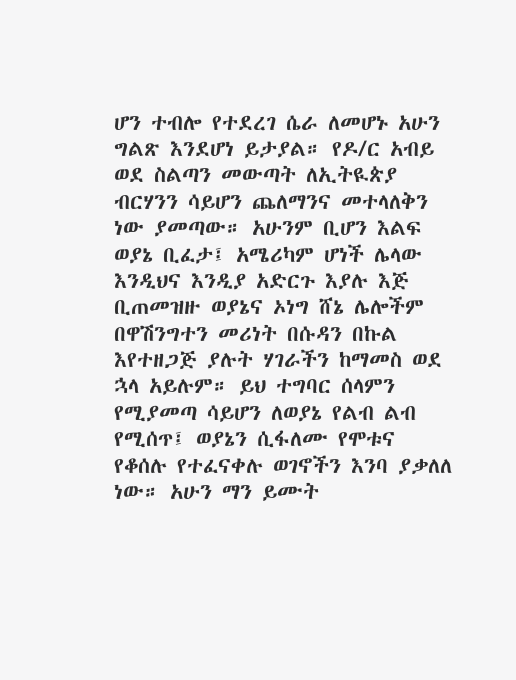ሆን ተብሎ የተደረገ ሴራ ለመሆኑ አሁን ግልጽ እንደሆነ ይታያል። የዶ/ር አብይ ወደ ስልጣን መውጣት ለኢትዪጵያ ብርሃንን ሳይሆን ጨለማንና መተላለቅን ነው ያመጣው። አሁንም ቢሆን እልፍ ወያኔ ቢፈታ፤ አሜሪካም ሆነች ሌላው እንዲህና እንዲያ አድርጉ እያሉ እጅ ቢጠመዝዙ ወያኔና ኦነግ ሸኔ ሌሎችም በዋሽንግተን መሪነት በሱዳን በኩል እየተዘጋጅ ያሉት ሃገራችን ከማመስ ወደ ኋላ አይሉም። ይህ ተግባር ሰላምን የሚያመጣ ሳይሆን ለወያኔ የልብ ልብ የሚሰጥ፤ ወያኔን ሲፋለሙ የሞቱና የቆሰሉ የተፈናቀሉ ወገኖችን እንባ ያቃለለ ነው። አሁን ማን ይሙት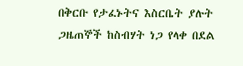በቅርቡ የታፈኑትና እስርቤት ያሉት ጋዜጠኞች ከስብሃት ነጋ የላቀ በደል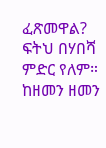ፈጽመዋል? ፍትህ በሃበሻ ምድር የለም። ከዘመን ዘመን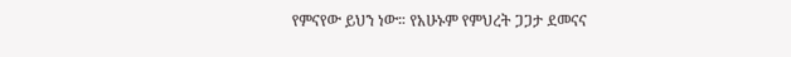የምናየው ይህን ነው። የአሁኑም የምህረት ጋጋታ ደመናና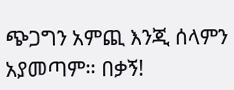ጭጋግን አምጪ እንጂ ሰላምን አያመጣም። በቃኝ!